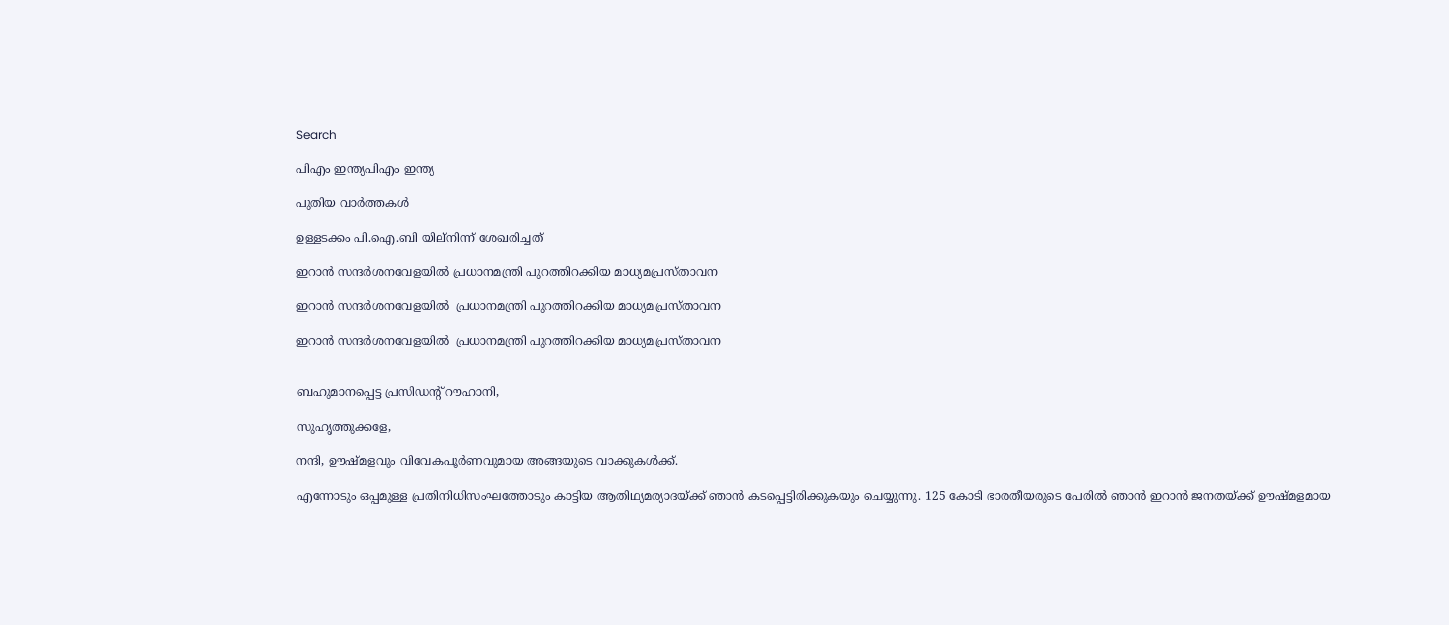Search

പിഎം ഇന്ത്യപിഎം ഇന്ത്യ

പുതിയ വാർത്തകൾ

ഉള്ളടക്കം പി.ഐ.ബി യില്നിന്ന് ശേഖരിച്ചത്

ഇറാന്‍ സന്ദര്‍ശനവേളയില്‍ പ്രധാനമന്ത്രി പുറത്തിറക്കിയ മാധ്യമപ്രസ്താവന

ഇറാന്‍ സന്ദര്‍ശനവേളയില്‍  പ്രധാനമന്ത്രി പുറത്തിറക്കിയ മാധ്യമപ്രസ്താവന

ഇറാന്‍ സന്ദര്‍ശനവേളയില്‍  പ്രധാനമന്ത്രി പുറത്തിറക്കിയ മാധ്യമപ്രസ്താവന


ബഹുമാനപ്പെട്ട പ്രസിഡന്റ് റൗഹാനി,

സുഹൃത്തുക്കളേ,

നന്ദി, ഊഷ്മളവും വിവേകപൂര്‍ണവുമായ അങ്ങയുടെ വാക്കുകള്‍ക്ക്.

എന്നോടും ഒപ്പമുള്ള പ്രതിനിധിസംഘത്തോടും കാട്ടിയ ആതിഥ്യമര്യാദയ്ക്ക് ഞാന്‍ കടപ്പെട്ടിരിക്കുകയും ചെയ്യുന്നു. 125 കോടി ഭാരതീയരുടെ പേരില്‍ ഞാന്‍ ഇറാന്‍ ജനതയ്ക്ക് ഊഷ്മളമായ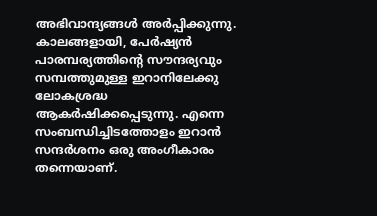അഭിവാന്ദ്യങ്ങള്‍ അര്‍പ്പിക്കുന്നു. കാലങ്ങളായി, പേര്‍ഷ്യന്‍ പാരമ്പര്യത്തിന്റെ സൗന്ദര്യവും സമ്പത്തുമുള്ള ഇറാനിലേക്കു ലോകശ്രദ്ധ ആകര്‍ഷിക്കപ്പെടുന്നു. എന്നെ സംബന്ധിച്ചിടത്തോളം ഇറാന്‍ സന്ദര്‍ശനം ഒരു അംഗീകാരം തന്നെയാണ്.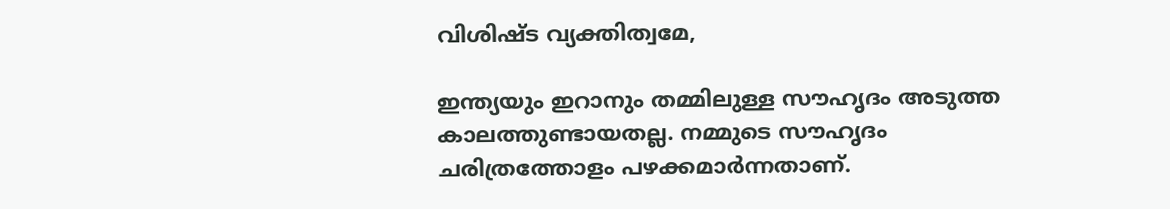വിശിഷ്ട വ്യക്തിത്വമേ,

ഇന്ത്യയും ഇറാനും തമ്മിലുള്ള സൗഹൃദം അടുത്ത കാലത്തുണ്ടായതല്ല. നമ്മുടെ സൗഹൃദം ചരിത്രത്തോളം പഴക്കമാര്‍ന്നതാണ്.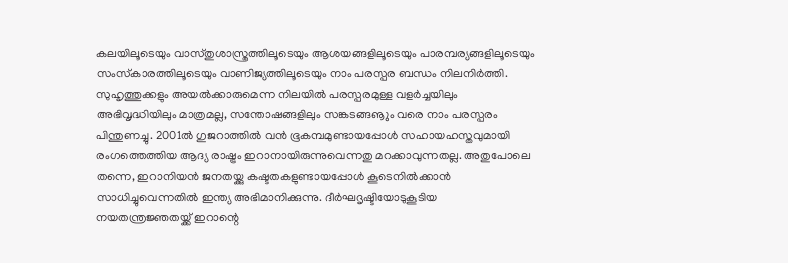കലയിലൂടെയും വാസ്തുശാസ്ത്രത്തിലൂടെയും ആശയങ്ങളിലൂടെയും പാരമ്പര്യങ്ങളിലൂടെയും സംസ്‌കാരത്തിലൂടെയും വാണിജ്യത്തിലൂടെയും നാം പരസ്പര ബന്ധം നിലനിര്‍ത്തി. സുഹൃത്തുക്കളും അയല്‍ക്കാരുമെന്ന നിലയില്‍ പരസ്പരമുള്ള വളര്‍ച്ചയിലും അഭിവൃദ്ധിയിലും മാത്രമല്ല, സന്തോഷങ്ങളിലും സങ്കടങ്ങൡും വരെ നാം പരസ്പരം പിന്തുണച്ചു. 2001ല്‍ ഗുജറാത്തില്‍ വന്‍ ഭൂകമ്പമുണ്ടായപ്പോള്‍ സഹായഹസ്തവുമായി രംഗത്തെത്തിയ ആദ്യ രാഷ്ട്രം ഇറാനായിരുന്നുവെന്നതു മറക്കാവുന്നതല്ല. അതുപോലെ തന്നെ, ഇറാനിയന്‍ ജനതയ്ക്കു കഷ്ടതകളുണ്ടായപ്പോള്‍ കൂടെനില്‍ക്കാന്‍ സാധിച്ചുവെന്നതില്‍ ഇന്ത്യ അഭിമാനിക്കുന്നു. ദീര്‍ഘദൃഷ്ടിയോടുകൂടിയ നയതന്ത്രജ്ഞതയ്ക്ക് ഇറാന്റെ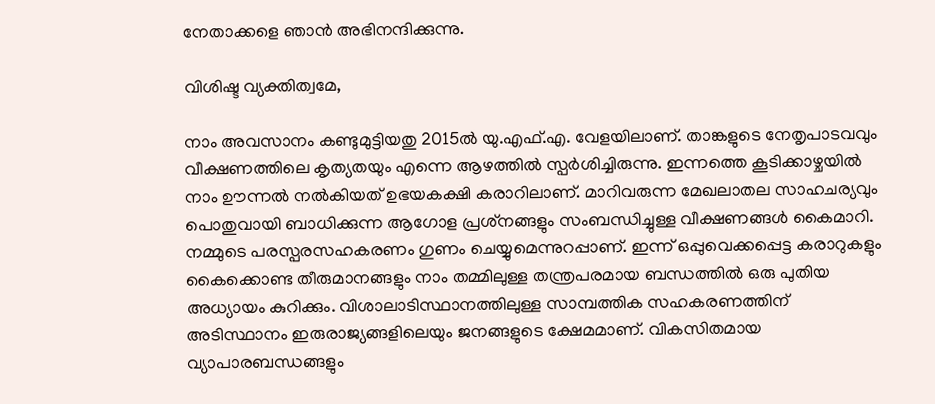നേതാക്കളെ ഞാന്‍ അഭിനന്ദിക്കുന്നു.

വിശിഷ്ട വ്യക്തിത്വമേ,

നാം അവസാനം കണ്ടുമുട്ടിയതു 2015ല്‍ യു.എഫ്.എ. വേളയിലാണ്. താങ്കളുടെ നേതൃപാടവവും വീക്ഷണത്തിലെ കൃത്യതയും എന്നെ ആഴത്തില്‍ സ്പര്‍ശിച്ചിരുന്നു. ഇന്നത്തെ കൂടിക്കാഴ്ചയില്‍ നാം ഊന്നല്‍ നല്‍കിയത് ഉഭയകക്ഷി കരാറിലാണ്. മാറിവരുന്ന മേഖലാതല സാഹചര്യവും പൊതുവായി ബാധിക്കുന്ന ആഗോള പ്രശ്‌നങ്ങളും സംബന്ധിച്ചുള്ള വീക്ഷണങ്ങള്‍ കൈമാറി. നമ്മുടെ പരസ്പരസഹകരണം ഗുണം ചെയ്യുമെന്നുറപ്പാണ്. ഇന്ന് ഒപ്പുവെക്കപ്പെട്ട കരാറുകളും കൈക്കൊണ്ട തീരുമാനങ്ങളും നാം തമ്മിലുള്ള തന്ത്രപരമായ ബന്ധത്തില്‍ ഒരു പുതിയ അധ്യായം കുറിക്കും. വിശാലാടിസ്ഥാനത്തിലുള്ള സാമ്പത്തിക സഹകരണത്തിന് അടിസ്ഥാനം ഇരുരാജ്യങ്ങളിലെയും ജനങ്ങളുടെ ക്ഷേമമാണ്. വികസിതമായ വ്യാപാരബന്ധങ്ങളും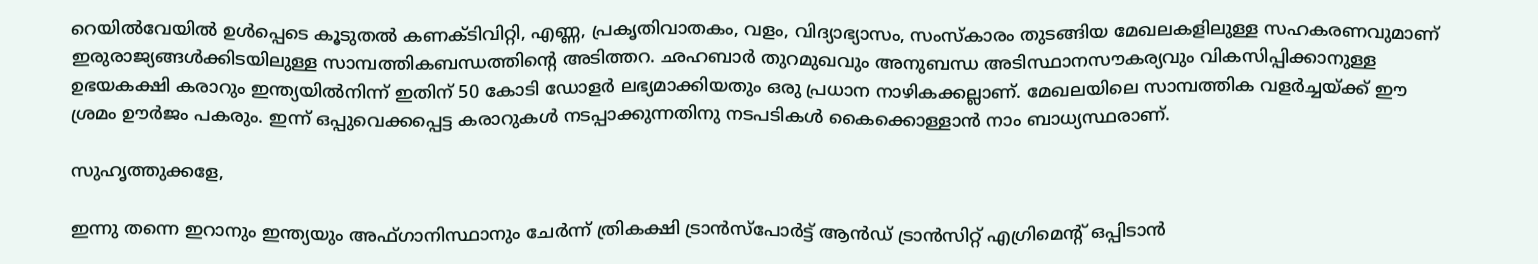റെയില്‍വേയില്‍ ഉള്‍പ്പെടെ കൂടുതല്‍ കണക്ടിവിറ്റി, എണ്ണ, പ്രകൃതിവാതകം, വളം, വിദ്യാഭ്യാസം, സംസ്‌കാരം തുടങ്ങിയ മേഖലകളിലുള്ള സഹകരണവുമാണ് ഇരുരാജ്യങ്ങള്‍ക്കിടയിലുള്ള സാമ്പത്തികബന്ധത്തിന്റെ അടിത്തറ. ഛഹബാര്‍ തുറമുഖവും അനുബന്ധ അടിസ്ഥാനസൗകര്യവും വികസിപ്പിക്കാനുള്ള ഉഭയകക്ഷി കരാറും ഇന്ത്യയില്‍നിന്ന് ഇതിന് 50 കോടി ഡോളര്‍ ലഭ്യമാക്കിയതും ഒരു പ്രധാന നാഴികക്കല്ലാണ്. മേഖലയിലെ സാമ്പത്തിക വളര്‍ച്ചയ്ക്ക് ഈ ശ്രമം ഊര്‍ജം പകരും. ഇന്ന് ഒപ്പുവെക്കപ്പെട്ട കരാറുകള്‍ നടപ്പാക്കുന്നതിനു നടപടികള്‍ കൈക്കൊള്ളാന്‍ നാം ബാധ്യസ്ഥരാണ്.

സുഹൃത്തുക്കളേ,

ഇന്നു തന്നെ ഇറാനും ഇന്ത്യയും അഫ്ഗാനിസ്ഥാനും ചേര്‍ന്ന് ത്രികക്ഷി ട്രാന്‍സ്‌പോര്‍ട്ട് ആന്‍ഡ് ട്രാന്‍സിറ്റ് എഗ്രിമെന്റ് ഒപ്പിടാന്‍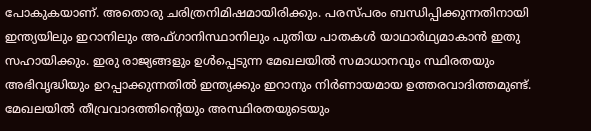പോകുകയാണ്. അതൊരു ചരിത്രനിമിഷമായിരിക്കും. പരസ്പരം ബന്ധിപ്പിക്കുന്നതിനായി ഇന്ത്യയിലും ഇറാനിലും അഫ്ഗാനിസ്ഥാനിലും പുതിയ പാതകള്‍ യാഥാര്‍ഥ്യമാകാന്‍ ഇതു സഹായിക്കും. ഇരു രാജ്യങ്ങളും ഉള്‍പ്പെടുന്ന മേഖലയില്‍ സമാധാനവും സ്ഥിരതയും അഭിവൃദ്ധിയും ഉറപ്പാക്കുന്നതില്‍ ഇന്ത്യക്കും ഇറാനും നിര്‍ണായമായ ഉത്തരവാദിത്തമുണ്ട്. മേഖലയില്‍ തീവ്രവാദത്തിന്റെയും അസ്ഥിരതയുടെയും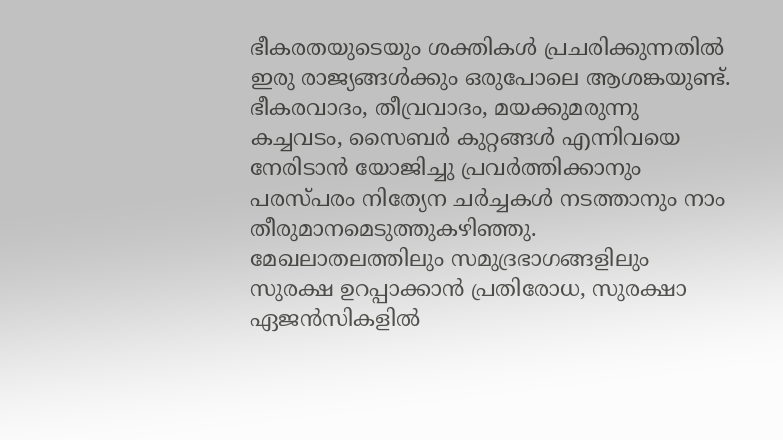ഭീകരതയുടെയും ശക്തികള്‍ പ്രചരിക്കുന്നതില്‍ ഇരു രാജ്യങ്ങള്‍ക്കും ഒരുപോലെ ആശങ്കയുണ്ട്. ഭീകരവാദം, തീവ്രവാദം, മയക്കുമരുന്നു കച്ചവടം, സൈബര്‍ കുറ്റങ്ങള്‍ എന്നിവയെ നേരിടാന്‍ യോജിച്ചു പ്രവര്‍ത്തിക്കാനും പരസ്പരം നിത്യേന ചര്‍ച്ചകള്‍ നടത്താനും നാം തീരുമാനമെടുത്തുകഴിഞ്ഞു. മേഖലാതലത്തിലും സമുദ്രഭാഗങ്ങളിലും സുരക്ഷ ഉറപ്പാക്കാന്‍ പ്രതിരോധ, സുരക്ഷാ ഏജന്‍സികളില്‍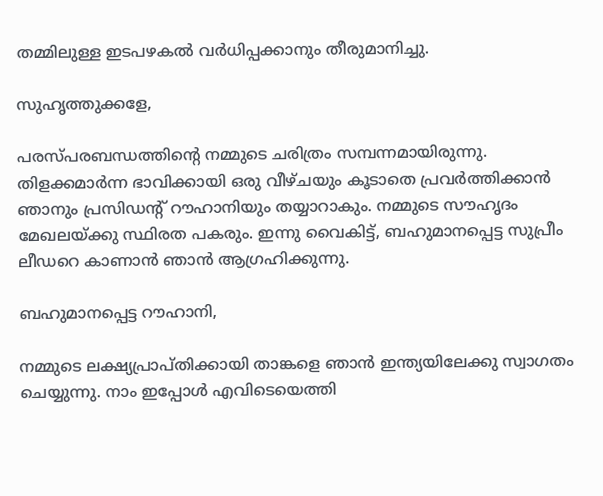തമ്മിലുള്ള ഇടപഴകല്‍ വര്‍ധിപ്പക്കാനും തീരുമാനിച്ചു.

സുഹൃത്തുക്കളേ,

പരസ്പരബന്ധത്തിന്റെ നമ്മുടെ ചരിത്രം സമ്പന്നമായിരുന്നു. തിളക്കമാര്‍ന്ന ഭാവിക്കായി ഒരു വീഴ്ചയും കൂടാതെ പ്രവര്‍ത്തിക്കാന്‍ ഞാനും പ്രസിഡന്റ് റൗഹാനിയും തയ്യാറാകും. നമ്മുടെ സൗഹൃദം മേഖലയ്ക്കു സ്ഥിരത പകരും. ഇന്നു വൈകിട്ട്, ബഹുമാനപ്പെട്ട സുപ്രീം ലീഡറെ കാണാന്‍ ഞാന്‍ ആഗ്രഹിക്കുന്നു.

ബഹുമാനപ്പെട്ട റൗഹാനി,

നമ്മുടെ ലക്ഷ്യപ്രാപ്തിക്കായി താങ്കളെ ഞാന്‍ ഇന്ത്യയിലേക്കു സ്വാഗതം ചെയ്യുന്നു. നാം ഇപ്പോള്‍ എവിടെയെത്തി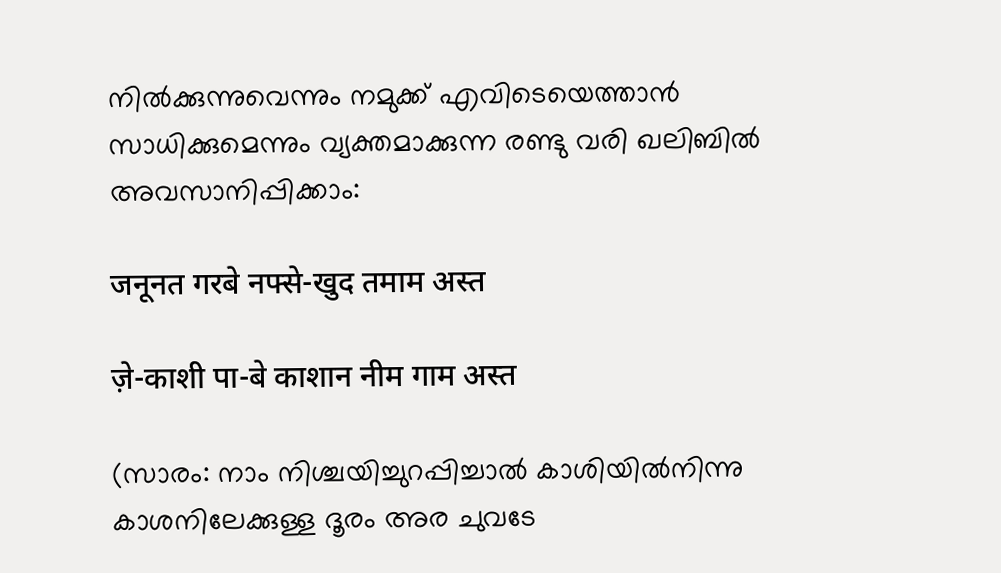നില്‍ക്കുന്നുവെന്നും നമുക്ക് എവിടെയെത്താന്‍ സാധിക്കുമെന്നും വ്യക്തമാക്കുന്ന രണ്ടു വരി ഖലിബില്‍ അവസാനിപ്പിക്കാം:

जनूनत गरबे नफ्से-खुद तमाम अस्त

ज़े-काशी पा-बे काशान नीम गाम अस्त

(സാരം: നാം നിശ്ചയിച്ചുറപ്പിച്ചാല്‍ കാശിയില്‍നിന്നു കാശനിലേക്കുള്ള ദൂരം അര ചുവടേ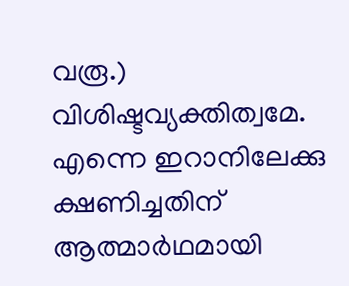വരൂ.)
വിശിഷ്ടവ്യക്തിത്വമേ. എന്നെ ഇറാനിലേക്കു ക്ഷണിച്ചതിന് ആത്മാര്‍ഥമായി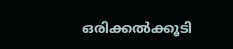ഒരിക്കല്‍ക്കൂടി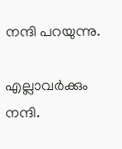നന്ദി പറയുന്നു.

എല്ലാവര്‍ക്കും നന്ദി.